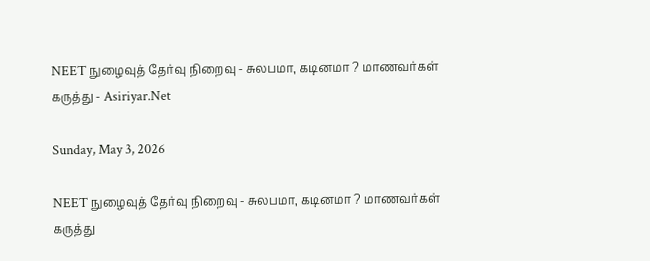NEET நுழைவுத் தேர்வு நிறைவு - சுலபமா, கடினமா ? மாணவர்கள் கருத்து - Asiriyar.Net

Sunday, May 3, 2026

NEET நுழைவுத் தேர்வு நிறைவு - சுலபமா, கடினமா ? மாணவர்கள் கருத்து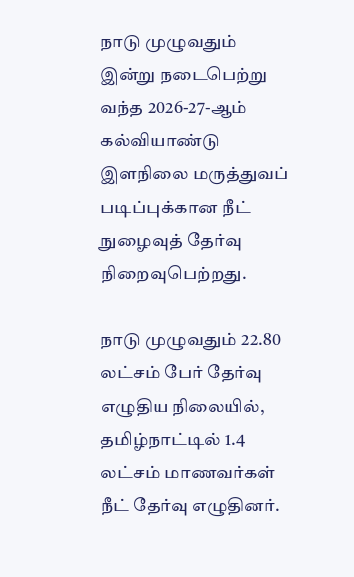நாடு முழுவதும் இன்று நடைபெற்று வந்த 2026-27-ஆம் கல்வியாண்டு இளநிலை மருத்துவப் படிப்புக்கான நீட் நுழைவுத் தேர்வு நிறைவுபெற்றது.

நாடு முழுவதும் 22.80 லட்சம் பேர் தேர்வு எழுதிய நிலையில், தமிழ்நாட்டில் 1.4 லட்சம் மாணவர்கள் நீட் தேர்வு எழுதினர்.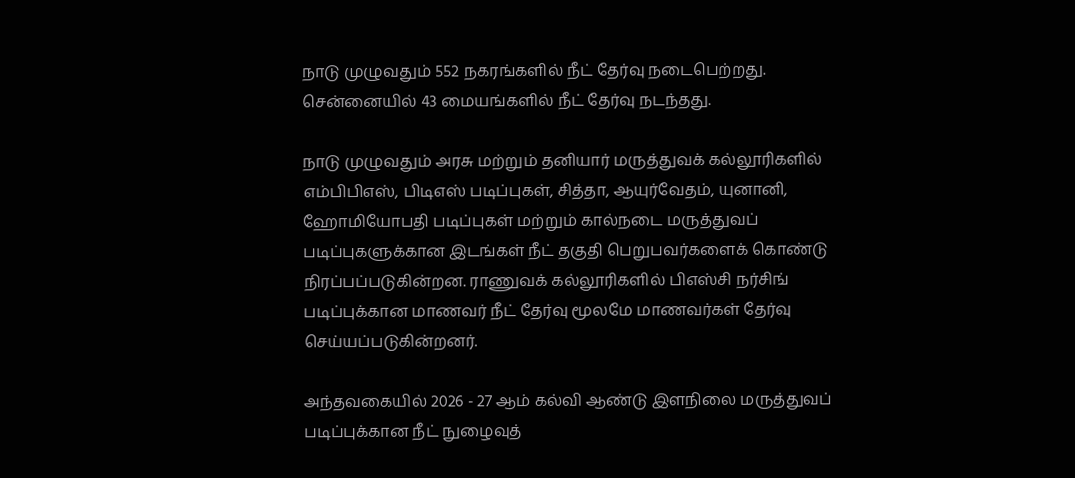நாடு முழுவதும் 552 நகரங்களில் நீட் தேர்வு நடைபெற்றது. சென்னையில் 43 மையங்களில் நீட் தேர்வு நடந்தது.

நாடு முழுவதும் அரசு மற்றும் தனியார் மருத்துவக் கல்லூரிகளில் எம்பிபிஎஸ், பிடிஎஸ் படிப்புகள், சித்தா, ஆயுர்வேதம், யுனானி, ஹோமியோபதி படிப்புகள் மற்றும் கால்நடை மருத்துவப் படிப்புகளுக்கான இடங்கள் நீட் தகுதி பெறுபவர்களைக் கொண்டு நிரப்பப்படுகின்றன. ராணுவக் கல்லூரிகளில் பிஎஸ்சி நர்சிங் படிப்புக்கான மாணவர் நீட் தேர்வு மூலமே மாணவர்கள் தேர்வு செய்யப்படுகின்றனர்.

அந்தவகையில் 2026 - 27 ஆம் கல்வி ஆண்டு இளநிலை மருத்துவப் படிப்புக்கான நீட் நுழைவுத்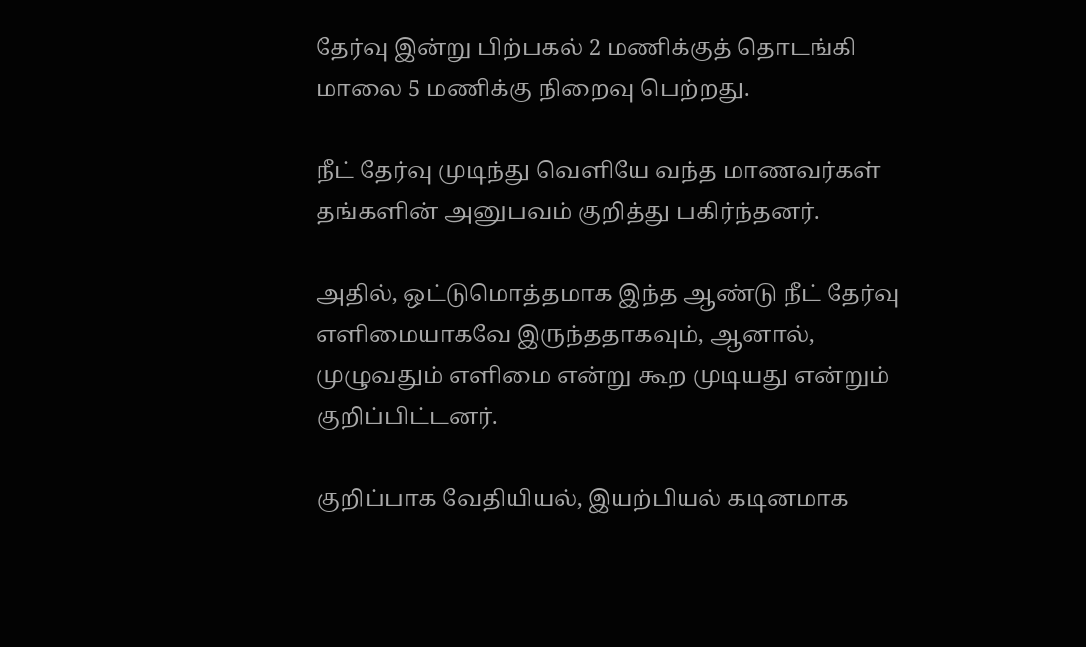தேர்வு இன்று பிற்பகல் 2 மணிக்குத் தொடங்கி மாலை 5 மணிக்கு நிறைவு பெற்றது.

நீட் தேர்வு முடிந்து வெளியே வந்த மாணவர்கள் தங்களின் அனுபவம் குறித்து பகிர்ந்தனர்.

அதில், ஒட்டுமொத்தமாக இந்த ஆண்டு நீட் தேர்வு எளிமையாகவே இருந்ததாகவும், ஆனால், முழுவதும் எளிமை என்று கூற முடியது என்றும் குறிப்பிட்டனர்.

குறிப்பாக வேதியியல், இயற்பியல் கடினமாக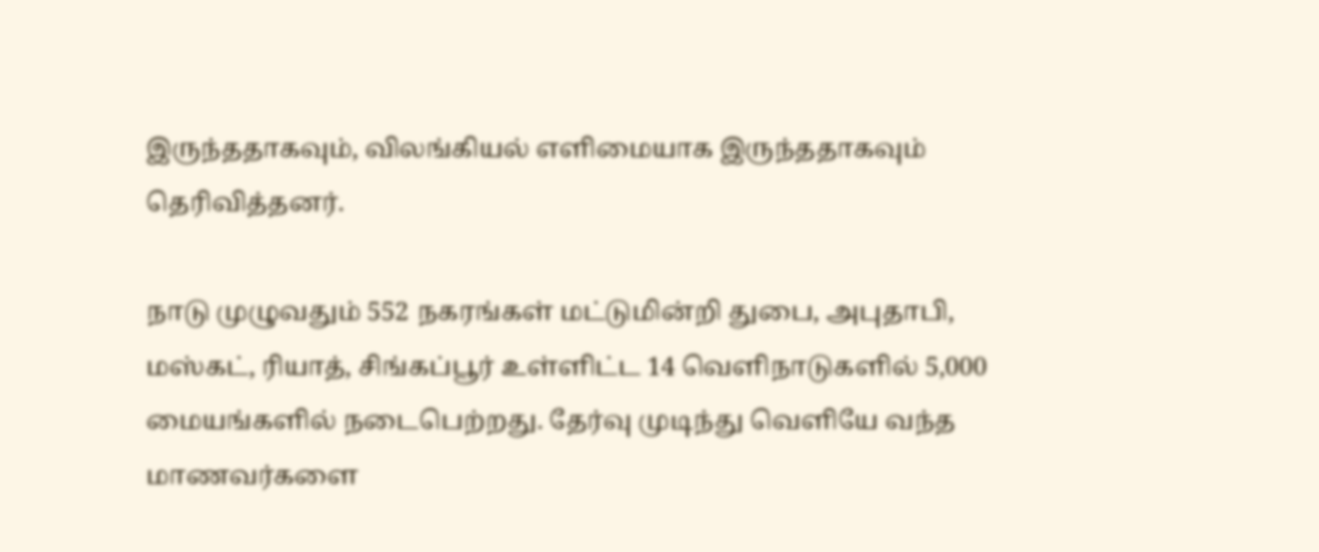இருந்ததாகவும், விலங்கியல் எளிமையாக இருந்ததாகவும் தெரிவித்தனர்.

நாடு முழுவதும் 552 நகரங்கள் மட்டுமின்றி துபை, அபுதாபி, மஸ்கட், ரியாத், சிங்கப்பூர் உள்ளிட்ட 14 வெளிநாடுகளில் 5,000 மையங்களில் நடைபெற்றது. தேர்வு முடிந்து வெளியே வந்த மாணவர்களை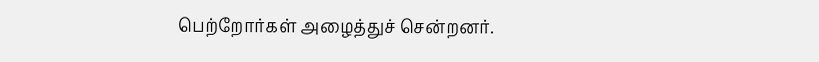பெற்றோர்கள் அழைத்துச் சென்றனர்.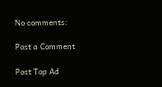No comments:

Post a Comment

Post Top Ad